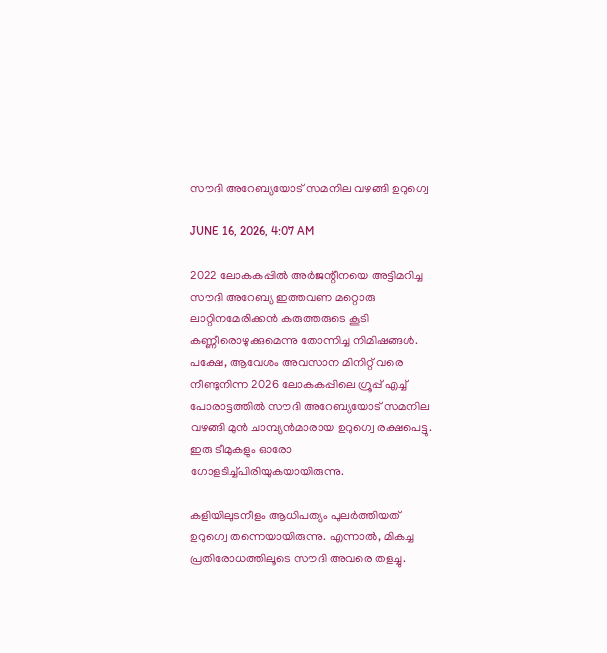സൗദി അറേബ്യയോട് സമനില വഴങ്ങി ഉറുഗ്വെ

JUNE 16, 2026, 4:07 AM

2022 ലോകകപ്പിൽ അർജന്റീനയെ അട്ടിമറിച്ച സൗദി അറേബ്യ ഇത്തവണ മറ്റൊരു ലാറ്റിനമേരിക്കൻ കരുത്തരുടെ കൂടി കണ്ണീരൊഴുക്കുമെന്നു തോന്നിച്ച നിമിഷങ്ങൾ. പക്ഷേ, ആവേശം അവസാന മിനിറ്റ് വരെ നീണ്ടുനിന്ന 2026 ലോകകപ്പിലെ ഗ്രൂപ്പ് എച്ച് പോരാട്ടത്തിൽ സൗദി അറേബ്യയോട് സമനില വഴങ്ങി മുൻ ചാമ്പ്യൻമാരായ ഉറുഗ്വെ രക്ഷപെട്ടു. ഇരു ടീമുകളും ഓരോ ഗോളടിച്ച്പിരിയുകയായിരുന്നു.

കളിയിലുടനീളം ആധിപത്യം പുലർത്തിയത് ഉറുഗ്വെ തന്നെയായിരുന്നു. എന്നാൽ, മികച്ച പ്രതിരോധത്തിലൂടെ സൗദി അവരെ തളച്ചു.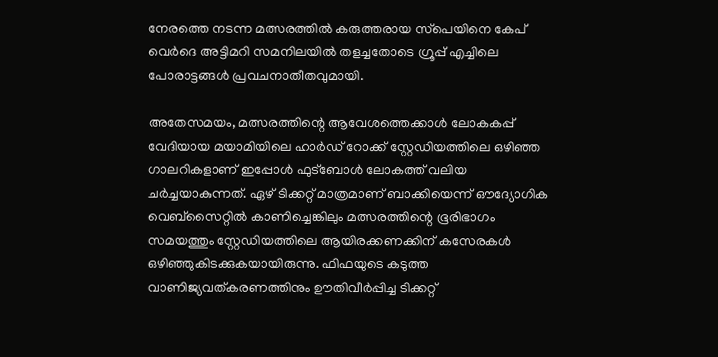നേരത്തെ നടന്ന മത്സരത്തിൽ കരുത്തരായ സ്‌പെയിനെ കേപ് വെർദെ അട്ടിമറി സമനിലയിൽ തളച്ചതോടെ ഗ്രൂപ്പ് എച്ചിലെ പോരാട്ടങ്ങൾ പ്രവചനാതീതവുമായി.

അതേസമയം, മത്സരത്തിന്റെ ആവേശത്തെക്കാൾ ലോകകപ്പ് വേദിയായ മയാമിയിലെ ഹാർഡ് റോക്ക് സ്റ്റേഡിയത്തിലെ ഒഴിഞ്ഞ ഗാലറികളാണ് ഇപ്പോൾ ഫുട്‌ബോൾ ലോകത്ത് വലിയ ചർച്ചയാകുന്നത്. ഏഴ് ടിക്കറ്റ് മാത്രമാണ് ബാക്കിയെന്ന് ഔദ്യോഗിക വെബ്‌സൈറ്റിൽ കാണിച്ചെങ്കിലും മത്സരത്തിന്റെ ഭൂരിഭാഗം സമയത്തും സ്റ്റേഡിയത്തിലെ ആയിരക്കണക്കിന് കസേരകൾ ഒഴിഞ്ഞുകിടക്കുകയായിരുന്നു. ഫിഫയുടെ കടുത്ത വാണിജ്യവത്കരണത്തിനും ഊതിവീർപ്പിച്ച ടിക്കറ്റ്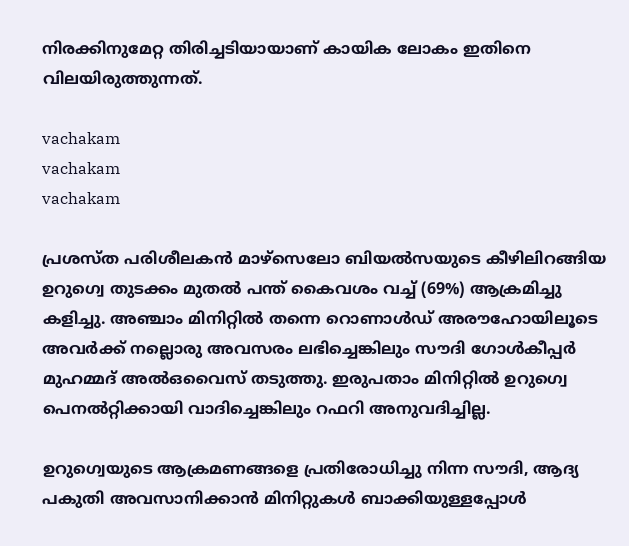നിരക്കിനുമേറ്റ തിരിച്ചടിയായാണ് കായിക ലോകം ഇതിനെ വിലയിരുത്തുന്നത്.

vachakam
vachakam
vachakam

പ്രശസ്ത പരിശീലകൻ മാഴ്‌സെലോ ബിയൽസയുടെ കീഴിലിറങ്ങിയ ഉറുഗ്വെ തുടക്കം മുതൽ പന്ത് കൈവശം വച്ച് (69%) ആക്രമിച്ചു കളിച്ചു. അഞ്ചാം മിനിറ്റിൽ തന്നെ റൊണാൾഡ് അരൗഹോയിലൂടെ അവർക്ക് നല്ലൊരു അവസരം ലഭിച്ചെങ്കിലും സൗദി ഗോൾകീപ്പർ മുഹമ്മദ് അൽഒവൈസ് തടുത്തു. ഇരുപതാം മിനിറ്റിൽ ഉറുഗ്വെ പെനൽറ്റിക്കായി വാദിച്ചെങ്കിലും റഫറി അനുവദിച്ചില്ല.

ഉറുഗ്വെയുടെ ആക്രമണങ്ങളെ പ്രതിരോധിച്ചു നിന്ന സൗദി, ആദ്യ പകുതി അവസാനിക്കാൻ മിനിറ്റുകൾ ബാക്കിയുള്ളപ്പോൾ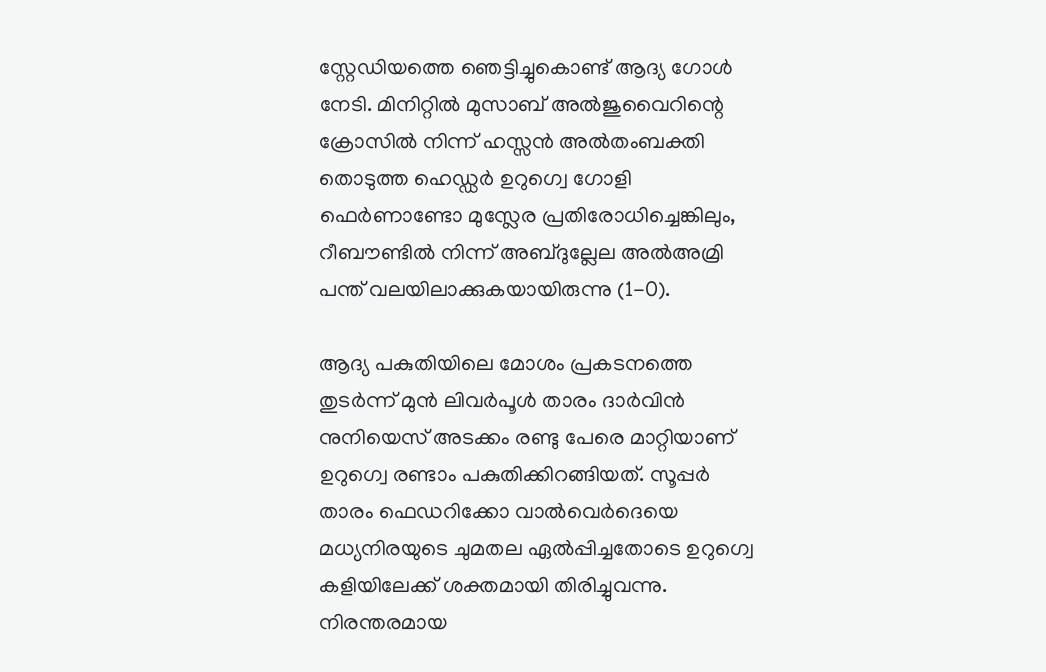സ്റ്റേഡിയത്തെ ഞെട്ടിച്ചുകൊണ്ട് ആദ്യ ഗോൾ നേടി. മിനിറ്റിൽ മുസാബ് അൽജുവൈറിന്റെ ക്രോസിൽ നിന്ന് ഹസ്സൻ അൽതംബക്തി തൊടുത്ത ഹെഡ്ഡർ ഉറുഗ്വെ ഗോളി ഫെർണാണ്ടോ മുസ്ലേര പ്രതിരോധിച്ചെങ്കിലും, റീബൗണ്ടിൽ നിന്ന് അബ്ദുല്ലേല അൽഅമ്രി പന്ത് വലയിലാക്കുകയായിരുന്നു (1-0).

ആദ്യ പകുതിയിലെ മോശം പ്രകടനത്തെ തുടർന്ന് മുൻ ലിവർപൂൾ താരം ദാർവിൻ നുനിയെസ് അടക്കം രണ്ടു പേരെ മാറ്റിയാണ് ഉറുഗ്വെ രണ്ടാം പകുതിക്കിറങ്ങിയത്. സൂപ്പർ താരം ഫെഡറിക്കോ വാൽവെർദെയെ മധ്യനിരയുടെ ചുമതല ഏൽപ്പിച്ചതോടെ ഉറുഗ്വെ കളിയിലേക്ക് ശക്തമായി തിരിച്ചുവന്നു. നിരന്തരമായ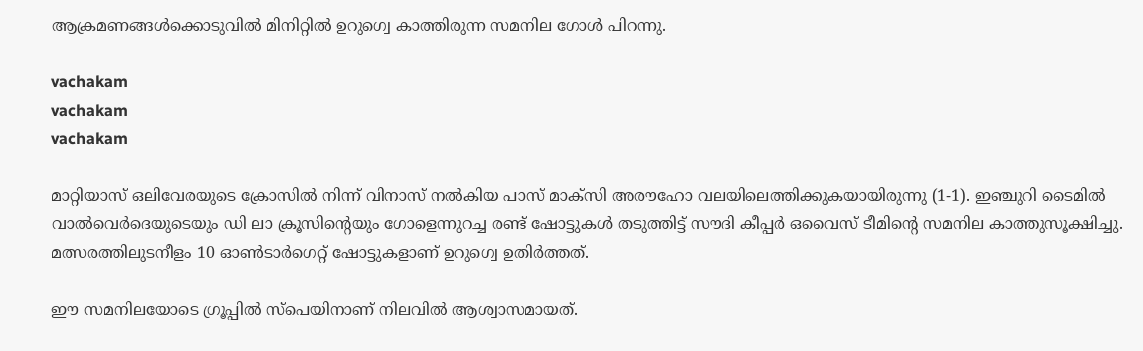ആക്രമണങ്ങൾക്കൊടുവിൽ മിനിറ്റിൽ ഉറുഗ്വെ കാത്തിരുന്ന സമനില ഗോൾ പിറന്നു.

vachakam
vachakam
vachakam

മാറ്റിയാസ് ഒലിവേരയുടെ ക്രോസിൽ നിന്ന് വിനാസ് നൽകിയ പാസ് മാക്‌സി അരൗഹോ വലയിലെത്തിക്കുകയായിരുന്നു (1-1). ഇഞ്ചുറി ടൈമിൽ വാൽവെർദെയുടെയും ഡി ലാ ക്രൂസിന്റെയും ഗോളെന്നുറച്ച രണ്ട് ഷോട്ടുകൾ തടുത്തിട്ട് സൗദി കീപ്പർ ഒവൈസ് ടീമിന്റെ സമനില കാത്തുസൂക്ഷിച്ചു. മത്സരത്തിലുടനീളം 10 ഓൺടാർഗെറ്റ് ഷോട്ടുകളാണ് ഉറുഗ്വെ ഉതിർത്തത്.

ഈ സമനിലയോടെ ഗ്രൂപ്പിൽ സ്‌പെയിനാണ് നിലവിൽ ആശ്വാസമായത്.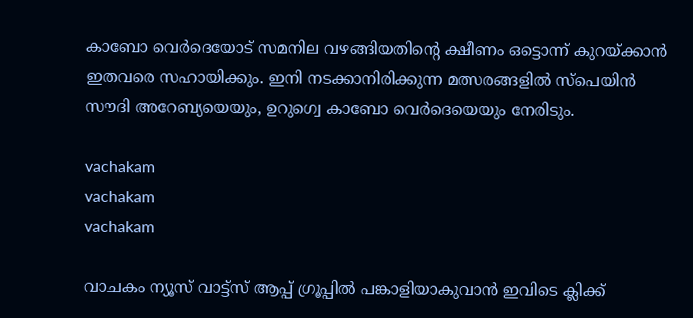കാബോ വെർദെയോട് സമനില വഴങ്ങിയതിന്റെ ക്ഷീണം ഒട്ടൊന്ന് കുറയ്ക്കാൻ ഇതവരെ സഹായിക്കും. ഇനി നടക്കാനിരിക്കുന്ന മത്സരങ്ങളിൽ സ്‌പെയിൻ സൗദി അറേബ്യയെയും, ഉറുഗ്വെ കാബോ വെർദെയെയും നേരിടും.

vachakam
vachakam
vachakam

വാചകം ന്യൂസ് വാട്ട്സ് ആപ്പ് ഗ്രൂപ്പിൽ പങ്കാളിയാകുവാൻ ഇവിടെ ക്ലിക്ക്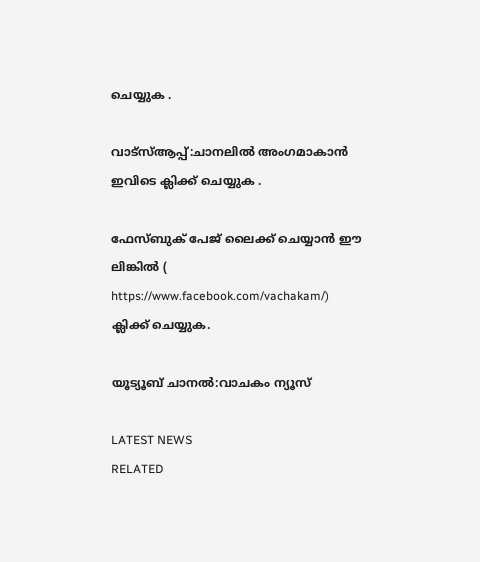ചെയ്യുക .

വാട്സ്ആപ്പ്:ചാനലിൽ അംഗമാകാൻ ഇവിടെ ക്ലിക്ക് ചെയ്യുക .

ഫേസ്ബുക് പേജ് ലൈക്ക് ചെയ്യാൻ ഈ ലിങ്കിൽ (
https://www.facebook.com/vachakam/) ക്ലിക്ക് ചെയ്യുക.

യൂട്യൂബ് ചാനൽ:വാചകം ന്യൂസ്

LATEST NEWS
RELATED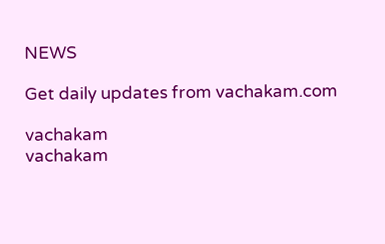NEWS

Get daily updates from vachakam.com

vachakam
vachakam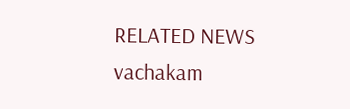RELATED NEWS
vachakam